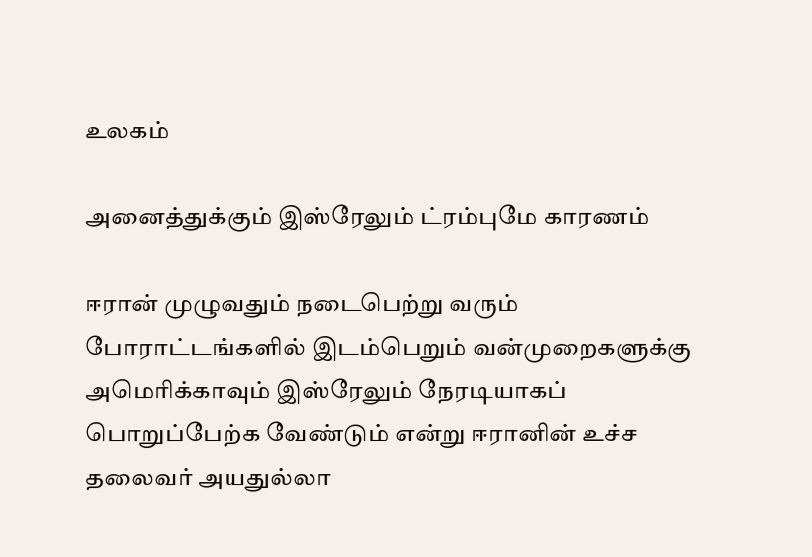உலகம்

அனைத்துக்கும் இஸ்ரேலும் ட்ரம்புமே காரணம்

ஈரான் முழுவதும் நடைபெற்று வரும் போராட்டங்களில் இடம்பெறும் வன்முறைகளுக்கு அமெரிக்காவும் இஸ்ரேலும் நேரடியாகப் பொறுப்பேற்க வேண்டும் என்று ஈரானின் உச்ச தலைவர் அயதுல்லா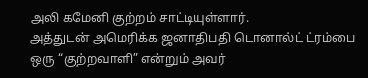அலி கமேனி குற்றம் சாட்டியுள்ளார்.
அத்துடன் அமெரிக்க ஜனாதிபதி டொனால்ட் ட்ரம்பை ஒரு “குற்றவாளி” என்றும் அவர்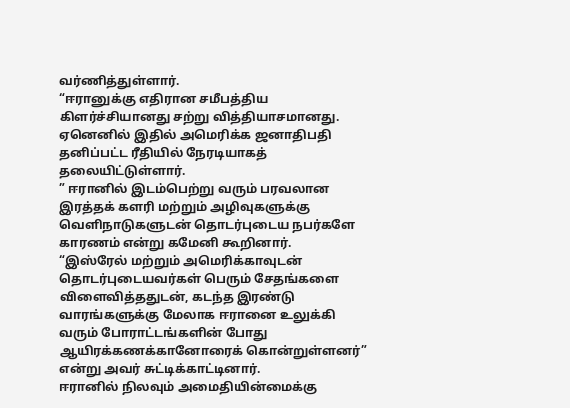வர்ணித்துள்ளார்.
“ஈரானுக்கு எதிரான சமீபத்திய கிளர்ச்சியானது சற்று வித்தியாசமானது. ஏனெனில் இதில் அமெரிக்க ஜனாதிபதி தனிப்பட்ட ரீதியில் நேரடியாகத் தலையிட்டுள்ளார்.
” ஈரானில் இடம்பெற்று வரும் பரவலான இரத்தக் களரி மற்றும் அழிவுகளுக்கு வெளிநாடுகளுடன் தொடர்புடைய நபர்களே காரணம் என்று கமேனி கூறினார்.
“இஸ்ரேல் மற்றும் அமெரிக்காவுடன் தொடர்புடையவர்கள் பெரும் சேதங்களை விளைவித்ததுடன், கடந்த இரண்டு வாரங்களுக்கு மேலாக ஈரானை உலுக்கி வரும் போராட்டங்களின் போது ஆயிரக்கணக்கானோரைக் கொன்றுள்ளனர்” என்று அவர் சுட்டிக்காட்டினார்.
ஈரானில் நிலவும் அமைதியின்மைக்கு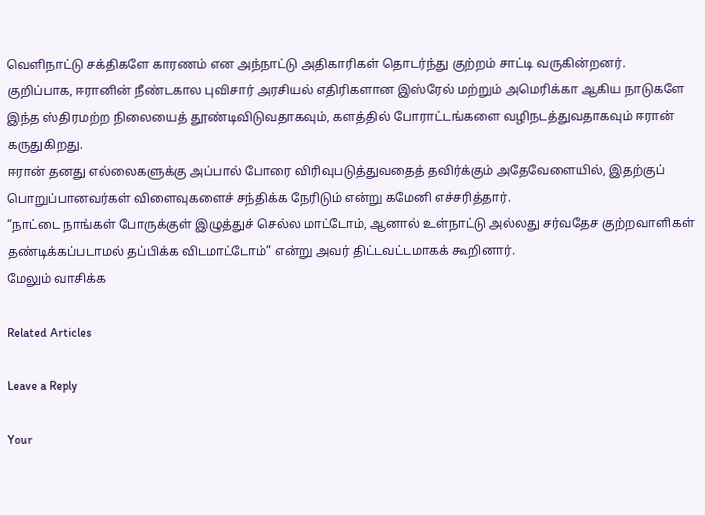வெளிநாட்டு சக்திகளே காரணம் என அந்நாட்டு அதிகாரிகள் தொடர்ந்து குற்றம் சாட்டி வருகின்றனர்.
குறிப்பாக, ஈரானின் நீண்டகால புவிசார் அரசியல் எதிரிகளான இஸ்ரேல் மற்றும் அமெரிக்கா ஆகிய நாடுகளே இந்த ஸ்திரமற்ற நிலையைத் தூண்டிவிடுவதாகவும், களத்தில் போராட்டங்களை வழிநடத்துவதாகவும் ஈரான் கருதுகிறது.
ஈரான் தனது எல்லைகளுக்கு அப்பால் போரை விரிவுபடுத்துவதைத் தவிர்க்கும் அதேவேளையில், இதற்குப் பொறுப்பானவர்கள் விளைவுகளைச் சந்திக்க நேரிடும் என்று கமேனி எச்சரித்தார்.
“நாட்டை நாங்கள் போருக்குள் இழுத்துச் செல்ல மாட்டோம், ஆனால் உள்நாட்டு அல்லது சர்வதேச குற்றவாளிகள் தண்டிக்கப்படாமல் தப்பிக்க விடமாட்டோம்” என்று அவர் திட்டவட்டமாகக் கூறினார்.
மேலும் வாசிக்க

Related Articles

Leave a Reply

Your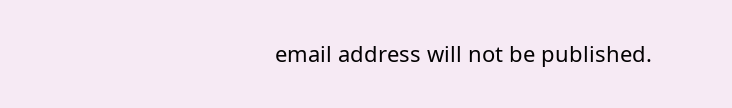email address will not be published.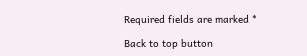Required fields are marked *

Back to top button